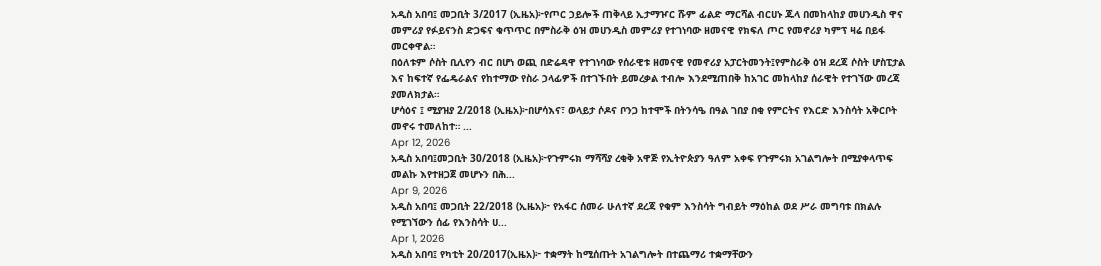አዲስ አበባ፤ መጋቢት 3/2017 (ኢዜአ)፦የጦር ኃይሎች ጠቅላይ ኢታማዦር ሹም ፊልድ ማርሻል ብርሀኑ ጁላ በመከላከያ መሀንዲስ ዋና መምሪያ የፉይናንስ ድጋፍና ቁጥጥር በምስራቅ ዕዝ መሀንዲስ መምሪያ የተገነባው ዘመናዊ የክፍለ ጦር የመኖሪያ ካምፕ ዛሬ በይፋ መርቀዋል።
በዕለቱም ሶስት ቢሊየን ብር በሆነ ወጪ በድሬዳዋ የተገነባው የሰራዊቱ ዘመናዊ የመኖሪያ አፓርትመንት፤የምስራቅ ዕዝ ደረጃ ሶስት ሆስፒታል እና ከፍተኛ የፌዴራልና የከተማው የስራ ኃላፊዎች በተገኙበት ይመረቃል ተብሎ እንደሚጠበቅ ከአገር መከላከያ ሰራዊት የተገኘው መረጃ ያመለክታል።
ሆሳዕና ፤ ሚያዝያ 2/2018 (ኢዜአ)፦በሆሳእና፣ ወላይታ ሶዶና ቦንጋ ከተሞች በትንሳዔ በዓል ገበያ በቂ የምርትና የእርድ እንስሳት አቅርቦት መኖሩ ተመለከተ። ...
Apr 12, 2026
አዲስ አበባ፤መጋቢት 30/2018 (ኢዜአ)፦የጉምሩክ ማሻሻያ ረቂቅ አዋጅ የኢትዮጵያን ዓለም አቀፍ የጉምሩክ አገልግሎት በሚያቀላጥፍ መልኩ እየተዘጋጀ መሆኑን በሕ...
Apr 9, 2026
አዲስ አበባ፤ መጋቢት 22/2018 (ኢዜአ)፦ የአፋር ሰመራ ሁለተኛ ደረጃ የቁም እንስሳት ግብይት ማዕከል ወደ ሥራ መግባቱ በክልሉ የሚገኘውን ሰፊ የእንስሳት ሀ...
Apr 1, 2026
አዲስ አበባ፤ የካቲት 20/2017(ኢዜአ)፦ ተቋማት ከሚሰጡት አገልግሎት በተጨማሪ ተቋማቸውን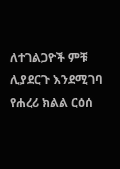ለተገልጋዮች ምቹ ሊያደርጉ እንደሚገባ የሐረሪ ክልል ርዕሰ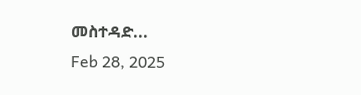መስተዳድ...
Feb 28, 2025